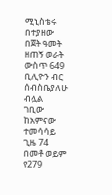ሚኒስቴሩ በተያዘው በጀት ዓመት ዘጠኝ ወራት ውስጥ 649 ቢሊዮን ብር ሰብስቤያለሁ ብሏል
ገቢው ከአምናው ተመሳሳይ ጊዜ 74 በመቶ ወይም የ279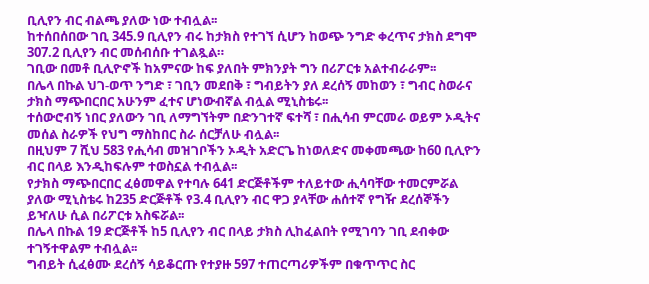ቢሊየን ብር ብልጫ ያለው ነው ተብሏል፡፡
ከተሰበሰበው ገቢ 345.9 ቢሊየን ብሩ ከታክስ የተገኘ ሲሆን ከወጭ ንግድ ቀረጥና ታክስ ደግሞ 307.2 ቢሊየን ብር መሰብሰቡ ተገልጿል።
ገቢው በመቶ ቢሊዮኖች ከአምናው ከፍ ያለበት ምክንያት ግን በሪፖርቱ አልተብራራም፡፡
በሌላ በኩል ህገ-ወጥ ንግድ ፣ ገቢን መደበቅ ፣ ግብይትን ያለ ደረሰኝ መከወን ፣ ግብር ስወራና ታክስ ማጭበርበር አሁንም ፈተና ሆነውብኛል ብሏል ሚኒስቴሩ፡፡
ተሰውሮብኝ ነበር ያለውን ገቢ ለማግኘትም በድንገተኛ ፍተሻ ፣ በሒሳብ ምርመራ ወይም ኦዲትና መሰል ስራዎች የህግ ማስከበር ስራ ሰርቻለሁ ብሏል፡፡
በዚህም 7 ሺህ 583 የሒሳብ መዝገቦችን ኦዲት አድርጌ ከነወለድና መቀመጫው ከ60 ቢሊዮን ብር በላይ እንዲከፍሉም ተወስኗል ተብሏል፡፡
የታክስ ማጭበርበር ፈፅመዋል የተባሉ 641 ድርጅቶችም ተለይተው ሒሳባቸው ተመርምሯል ያለው ሚኒስቴሩ ከ235 ድርጅቶች የ3.4 ቢሊየን ብር ዋጋ ያላቸው ሐሰተኛ የግዥ ደረሰኞችን ይዣለሁ ሲል በሪፖርቱ አስፍሯል፡፡
በሌላ በኩል 19 ድርጅቶች ከ5 ቢሊየን ብር በላይ ታክስ ሊከፈልበት የሚገባን ገቢ ደብቀው ተገኝተዋልም ተብሏል፡፡
ግብይት ሲፈፅሙ ደረሰኝ ሳይቆርጡ የተያዙ 597 ተጠርጣሪዎችም በቁጥጥር ስር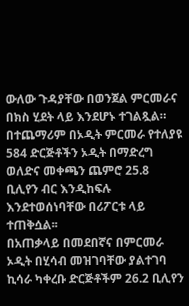ውለው ጉዳያቸው በወንጀል ምርመራና በክስ ሂደት ላይ እንደሆኑ ተገልጿል።
በተጨማሪም በኦዲት ምርመራ የተለያዩ 584 ድርጅቶችን ኦዲት በማድረግ ወለድና መቀጫን ጨምሮ 25.8 ቢሊየን ብር እንዲከፍሉ እንደተወሰነባቸው በሪፖርቱ ላይ ተጠቅሷል፡፡
በአጠቃላይ በመደበኛና በምርመራ ኦዲት በሂሳብ መዝገባቸው ያልተገባ ኪሳራ ካቀረቡ ድርጅቶችም 26.2 ቢሊየን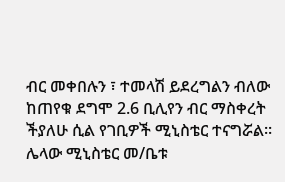ብር መቀበሉን ፣ ተመላሽ ይደረግልን ብለው ከጠየቁ ደግሞ 2.6 ቢሊየን ብር ማስቀረት ችያለሁ ሲል የገቢዎች ሚኒስቴር ተናግሯል፡፡
ሌላው ሚኒስቴር መ/ቤቱ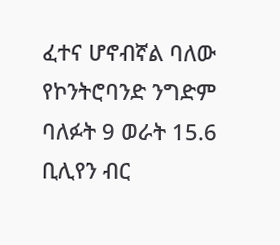ፈተና ሆኖብኛል ባለው የኮንትሮባንድ ንግድም ባለፉት 9 ወራት 15.6 ቢሊየን ብር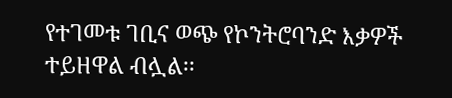የተገመቱ ገቢና ወጭ የኮንትሮባንድ እቃዎች ተይዘዋል ብሏል፡፡